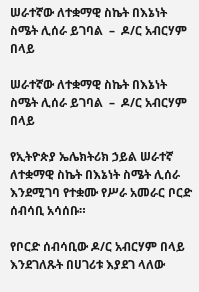ሠራተኛው ለተቋማዊ ስኬት በእኔነት ስሜት ሊሰራ ይገባል  –  ዶ/ር አብርሃም በላይ

ሠራተኛው ለተቋማዊ ስኬት በእኔነት ስሜት ሊሰራ ይገባል  –  ዶ/ር አብርሃም በላይ

የኢትዮጵያ ኤሌክትሪክ ኃይል ሠራተኛ ለተቋማዊ ስኬት በእኔነት ስሜት ሊሰራ እንደሚገባ የተቋሙ የሥራ አመራር ቦርድ ሰብሳቢ አሳሰቡ።

የቦርድ ሰብሳቢው ዶ/ር አብርሃም በላይ እንደገለጹት በሀገሪቱ እያደገ ላለው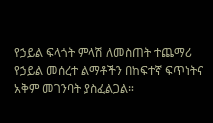የኃይል ፍላጎት ምላሽ ለመስጠት ተጨማሪ የኃይል መሰረተ ልማቶችን በከፍተኛ ፍጥነትና አቅም መገንባት ያስፈልጋል።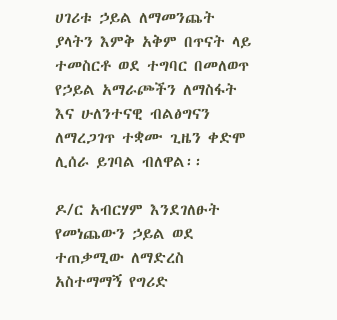ሀገሪቱ ኃይል ለማመንጨት ያላትን እምቅ አቅም በጥናት ላይ ተመስርቶ ወደ ተግባር በመለወጥ የኃይል አማራጮችን ለማስፋት እና ሁለንተናዊ ብልፅግናን ለማረጋገጥ ተቋሙ ጊዜን ቀድሞ ሊሰራ ይገባል ብለዋል፡፡

ዶ/ር አብርሃም እንደገለፁት የመነጨውን ኃይል ወደ ተጠቃሚው ለማድረስ አስተማማኝ የግሪድ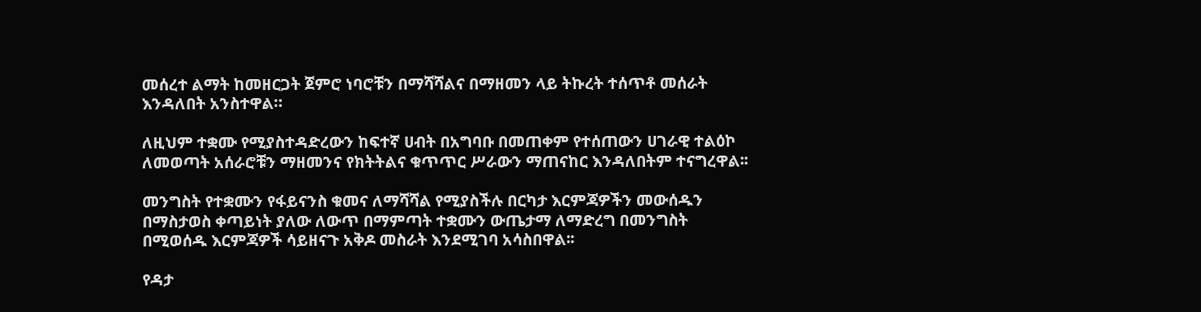መሰረተ ልማት ከመዘርጋት ጀምሮ ነባሮቹን በማሻሻልና በማዘመን ላይ ትኩረት ተሰጥቶ መሰራት እንዳለበት አንስተዋል።

ለዚህም ተቋሙ የሚያስተዳድረውን ከፍተኛ ሀብት በአግባቡ በመጠቀም የተሰጠውን ሀገራዊ ተልዕኮ ለመወጣት አሰራሮቹን ማዘመንና የክትትልና ቁጥጥር ሥራውን ማጠናከር እንዳለበትም ተናግረዋል፡፡

መንግስት የተቋሙን የፋይናንስ ቁመና ለማሻሻል የሚያስችሉ በርካታ እርምጃዎችን መውሰዱን በማስታወስ ቀጣይነት ያለው ለውጥ በማምጣት ተቋሙን ውጤታማ ለማድረግ በመንግስት በሚወሰዱ እርምጃዎች ሳይዘናጉ አቅዶ መስራት እንደሚገባ አሳስበዋል፡፡

የዳታ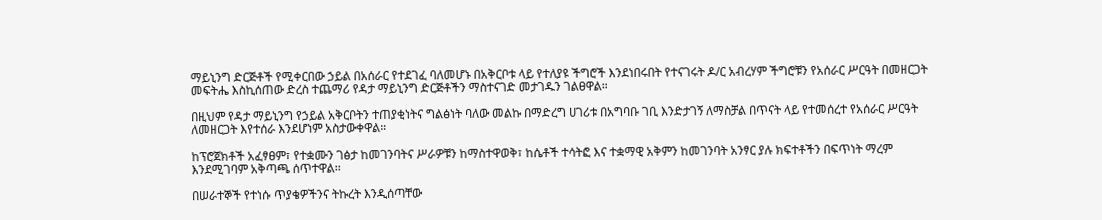ማይኒንግ ድርጅቶች የሚቀርበው ኃይል በአሰራር የተደገፈ ባለመሆኑ በአቅርቦቱ ላይ የተለያዩ ችግሮች እንደነበሩበት የተናገሩት ዶ/ር አብረሃም ችግሮቹን የአሰራር ሥርዓት በመዘርጋት መፍትሔ እስኪሰጠው ድረስ ተጨማሪ የዳታ ማይኒንግ ድርጅቶችን ማስተናገድ መታገዱን ገልፀዋል።

በዚህም የዳታ ማይኒንግ የኃይል አቅርቦትን ተጠያቂነትና ግልፅነት ባለው መልኩ በማድረግ ሀገሪቱ በአግባቡ ገቢ እንድታገኝ ለማስቻል በጥናት ላይ የተመሰረተ የአሰራር ሥርዓት ለመዘርጋት እየተሰራ እንደሆነም አስታውቀዋል።

ከፕሮጀክቶች አፈፃፀም፣ የተቋሙን ገፅታ ከመገንባትና ሥራዎቹን ከማስተዋወቅ፣ ከሴቶች ተሳትፎ እና ተቋማዊ አቅምን ከመገንባት አንፃር ያሉ ክፍተቶችን በፍጥነት ማረም እንደሚገባም አቅጣጫ ሰጥተዋል፡፡

በሠራተኞች የተነሱ ጥያቄዎችንና ትኩረት እንዲሰጣቸው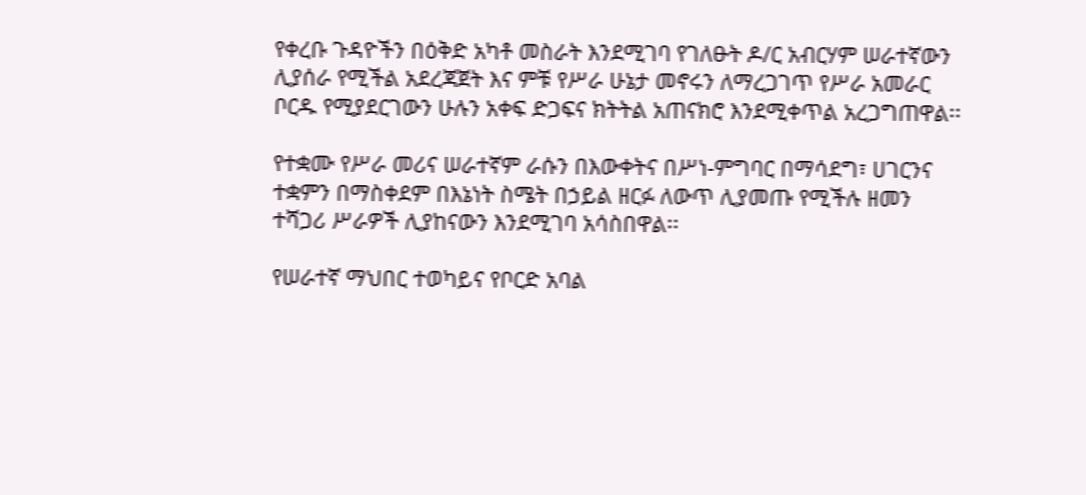የቀረቡ ጉዳዮችን በዕቅድ አካቶ መስራት እንደሚገባ የገለፁት ዶ/ር አብርሃም ሠራተኛውን ሊያሰራ የሚችል አደረጃጀት እና ምቹ የሥራ ሁኔታ መኖሩን ለማረጋገጥ የሥራ አመራር ቦርዱ የሚያደርገውን ሁሉን አቀፍ ድጋፍና ክትትል አጠናክሮ እንደሚቀጥል አረጋግጠዋል፡፡

የተቋሙ የሥራ መሪና ሠራተኛም ራሱን በእውቀትና በሥነ-ምግባር በማሳደግ፣ ሀገርንና ተቋምን በማስቀደም በእኔነት ስሜት በኃይል ዘርፉ ለውጥ ሊያመጡ የሚችሉ ዘመን ተሻጋሪ ሥራዎች ሊያከናውን እንደሚገባ አሳስበዋል፡፡

የሠራተኛ ማህበር ተወካይና የቦርድ አባል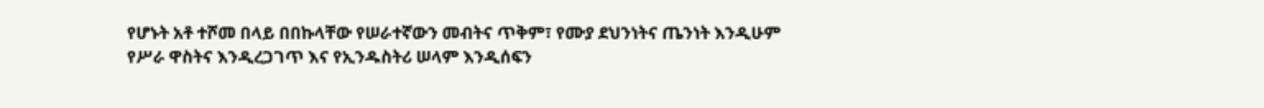የሆኑት አቶ ተሾመ በላይ በበኩላቸው የሠራተኛውን መብትና ጥቅም፣ የሙያ ደህንነትና ጤንነት እንዲሁም የሥራ ዋስትና እንዲረጋገጥ እና የኢንዱስትሪ ሠላም እንዲሰፍን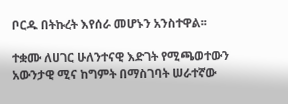ቦርዱ በትኩረት እየሰራ መሆኑን አንስተዋል፡፡

ተቋሙ ለሀገር ሁለንተናዊ እድገት የሚጫወተውን አውንታዊ ሚና ከግምት በማስገባት ሠራተኛው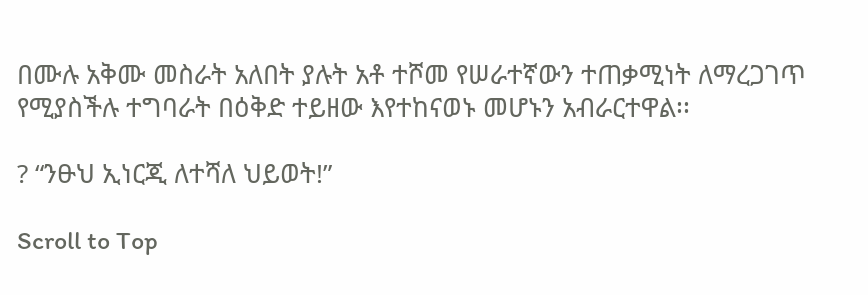በሙሉ አቅሙ መስራት አለበት ያሉት አቶ ተሾመ የሠራተኛውን ተጠቃሚነት ለማረጋገጥ የሚያስችሉ ተግባራት በዕቅድ ተይዘው እየተከናወኑ መሆኑን አብራርተዋል፡፡

? “ንፁህ ኢነርጂ ለተሻለ ህይወት!”

Scroll to Top